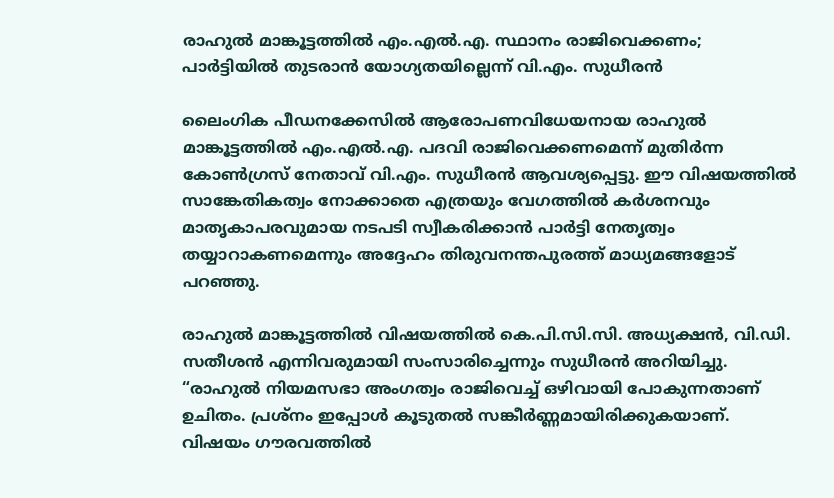രാഹുൽ മാങ്കൂട്ടത്തിൽ എം.എൽ.എ. സ്ഥാനം രാജിവെക്കണം; പാർട്ടിയിൽ തുടരാൻ യോഗ്യതയില്ലെന്ന് വി.എം. സുധീരൻ

ലൈംഗിക പീഡനക്കേസിൽ ആരോപണവിധേയനായ രാഹുൽ മാങ്കൂട്ടത്തിൽ എം.എൽ.എ. പദവി രാജിവെക്കണമെന്ന് മുതിർന്ന കോൺഗ്രസ് നേതാവ് വി.എം. സുധീരൻ ആവശ്യപ്പെട്ടു. ഈ വിഷയത്തിൽ സാങ്കേതികത്വം നോക്കാതെ എത്രയും വേഗത്തിൽ കർശനവും മാതൃകാപരവുമായ നടപടി സ്വീകരിക്കാൻ പാർട്ടി നേതൃത്വം തയ്യാറാകണമെന്നും അദ്ദേഹം തിരുവനന്തപുരത്ത് മാധ്യമങ്ങളോട് പറഞ്ഞു.

രാഹുൽ മാങ്കൂട്ടത്തിൽ വിഷയത്തിൽ കെ.പി.സി.സി. അധ്യക്ഷൻ, വി.ഡി. സതീശൻ എന്നിവരുമായി സംസാരിച്ചെന്നും സുധീരൻ അറിയിച്ചു. “രാഹുൽ നിയമസഭാ അംഗത്വം രാജിവെച്ച് ഒഴിവായി പോകുന്നതാണ് ഉചിതം. പ്രശ്നം ഇപ്പോൾ കൂടുതൽ സങ്കീർണ്ണമായിരിക്കുകയാണ്. വിഷയം ഗൗരവത്തിൽ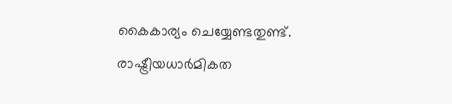കൈകാര്യം ചെയ്യേണ്ടതുണ്ട്. രാഷ്ട്രീയധാർമികത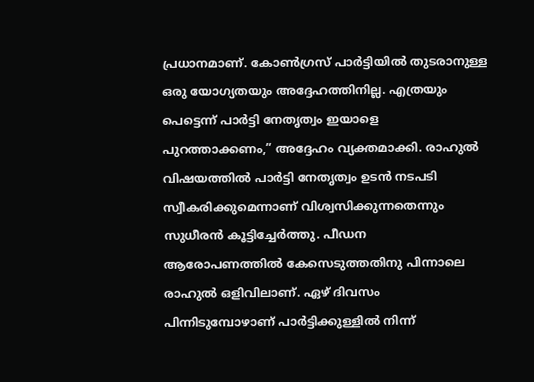പ്രധാനമാണ്. കോൺഗ്രസ് പാർട്ടിയിൽ തുടരാനുള്ള ഒരു യോഗ്യതയും അദ്ദേഹത്തിനില്ല. എത്രയും പെട്ടെന്ന് പാർട്ടി നേതൃത്വം ഇയാളെ പുറത്താക്കണം,” അദ്ദേഹം വ്യക്തമാക്കി. രാഹുൽ വിഷയത്തിൽ പാർട്ടി നേതൃത്വം ഉടൻ നടപടി സ്വീകരിക്കുമെന്നാണ് വിശ്വസിക്കുന്നതെന്നും സുധീരൻ കൂട്ടിച്ചേർത്തു. പീഡന ആരോപണത്തിൽ കേസെടുത്തതിനു പിന്നാലെ രാഹുൽ ഒളിവിലാണ്. ഏഴ് ദിവസം പിന്നിടുമ്പോഴാണ് പാർട്ടിക്കുള്ളിൽ നിന്ന്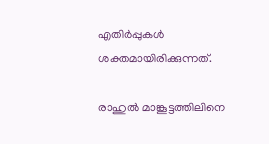എതിർപ്പുകൾ ശക്തമായിരിക്കുന്നത്.

രാഹുൽ മാങ്കൂട്ടത്തിലിനെ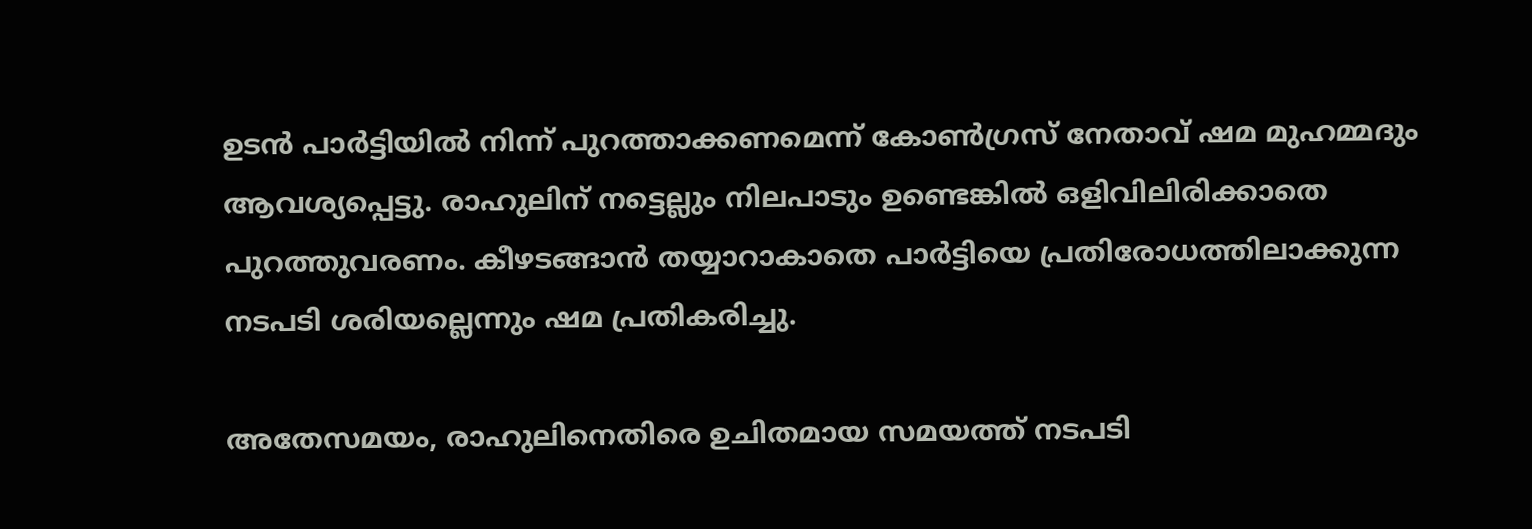ഉടൻ പാർട്ടിയിൽ നിന്ന് പുറത്താക്കണമെന്ന് കോൺഗ്രസ് നേതാവ് ഷമ മുഹമ്മദും ആവശ്യപ്പെട്ടു. രാഹുലിന് നട്ടെല്ലും നിലപാടും ഉണ്ടെങ്കിൽ ഒളിവിലിരിക്കാതെ പുറത്തുവരണം. കീഴടങ്ങാൻ തയ്യാറാകാതെ പാർട്ടിയെ പ്രതിരോധത്തിലാക്കുന്ന നടപടി ശരിയല്ലെന്നും ഷമ പ്രതികരിച്ചു.

അതേസമയം, രാഹുലിനെതിരെ ഉചിതമായ സമയത്ത് നടപടി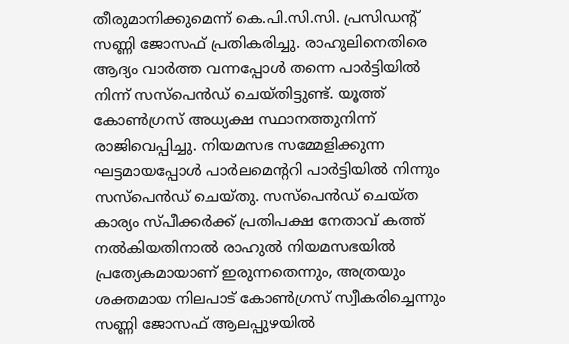തീരുമാനിക്കുമെന്ന് കെ.പി.സി.സി. പ്രസിഡൻ്റ് സണ്ണി ജോസഫ് പ്രതികരിച്ചു. രാഹുലിനെതിരെ ആദ്യം വാർത്ത വന്നപ്പോൾ തന്നെ പാർട്ടിയിൽ നിന്ന് സസ്പെൻഡ് ചെയ്തിട്ടുണ്ട്. യൂത്ത് കോൺഗ്രസ് അധ്യക്ഷ സ്ഥാനത്തുനിന്ന് രാജിവെപ്പിച്ചു. നിയമസഭ സമ്മേളിക്കുന്ന ഘട്ടമായപ്പോൾ പാർലമെന്ററി പാർട്ടിയിൽ നിന്നും സസ്പെൻഡ് ചെയ്തു. സസ്പെൻഡ് ചെയ്ത കാര്യം സ്പീക്കർക്ക് പ്രതിപക്ഷ നേതാവ് കത്ത് നൽകിയതിനാൽ രാഹുൽ നിയമസഭയിൽ പ്രത്യേകമായാണ് ഇരുന്നതെന്നും, അത്രയും ശക്തമായ നിലപാട് കോൺഗ്രസ് സ്വീകരിച്ചെന്നും സണ്ണി ജോസഫ് ആലപ്പുഴയിൽ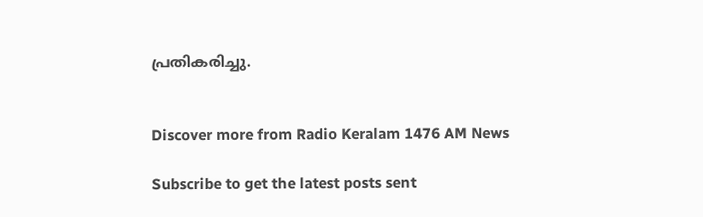പ്രതികരിച്ചു.


Discover more from Radio Keralam 1476 AM News

Subscribe to get the latest posts sent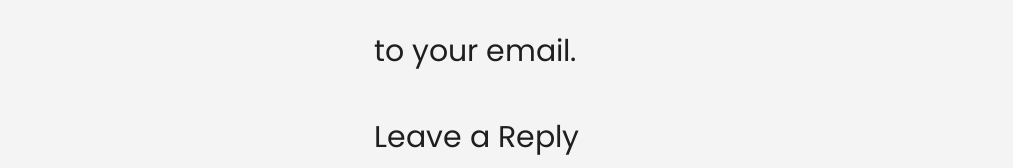to your email.

Leave a Reply